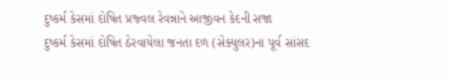દુષ્કર્મ કેસમાં દોષિત પ્રજ્વલ રેવન્નાને આજીવન કેદની સજા
દુષ્કર્મ કેસમાં દોષિત ઠેરવાયેલા જનતા દળ (સેક્યુલર)ના પૂર્વ સાંસદ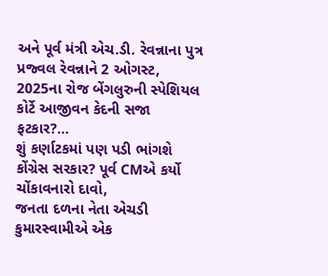અને પૂર્વ મંત્રી એચ.ડી. રેવન્નાના પુત્ર પ્રજ્વલ રેવન્નાને 2 ઓગસ્ટ, 2025ના રોજ બેંગલુરુની સ્પેશિયલ કોર્ટે આજીવન કેદની સજા ફટકાર?...
શું કર્ણાટકમાં પણ પડી ભાંગશે કોંગ્રેસ સરકાર? પૂર્વ CMએ કર્યો ચોંકાવનારો દાવો,
જનતા દળના નેતા એચડી કુમારસ્વામીએ એક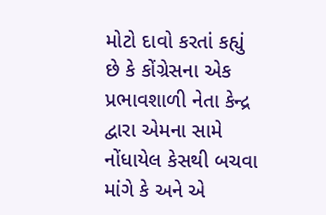મોટો દાવો કરતાં કહ્યું છે કે કોંગ્રેસના એક પ્રભાવશાળી નેતા કેન્દ્ર દ્વારા એમના સામે નોંધાયેલ કેસથી બચવા માંગે કે અને એ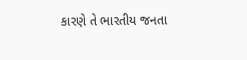કારણે તે ભારતીય જનતા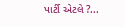પાર્ટી એટલે ?...